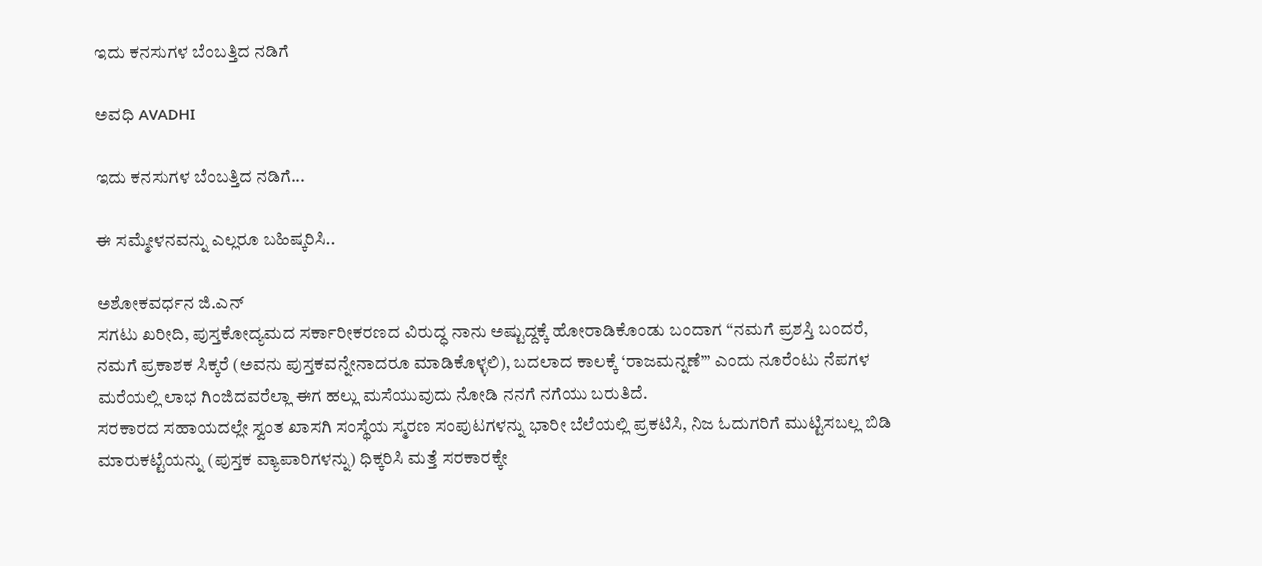ಇದು ಕನಸುಗಳ ಬೆಂಬತ್ತಿದ ನಡಿಗೆ‍

ಅವಧಿ AVADHI

ಇದು ಕನಸುಗಳ ಬೆಂಬತ್ತಿದ ನಡಿಗೆ...

ಈ ಸಮ್ಮೇಳನವನ್ನು ಎಲ್ಲರೂ ಬಹಿಷ್ಕರಿಸಿ..

ಅಶೋಕವರ್ಧನ ಜಿ.ಎನ್
ಸಗಟು ಖರೀದಿ, ಪುಸ್ತಕೋದ್ಯಮದ ಸರ್ಕಾರೀಕರಣದ ವಿರುದ್ಧ ನಾನು ಅಷ್ಟುದ್ದಕ್ಕೆ ಹೋರಾಡಿಕೊಂಡು ಬಂದಾಗ “ನಮಗೆ ಪ್ರಶಸ್ತಿ ಬಂದರೆ, ನಮಗೆ ಪ್ರಕಾಶಕ ಸಿಕ್ಕರೆ (ಅವನು ಪುಸ್ತಕವನ್ನೇನಾದರೂ ಮಾಡಿಕೊಳ್ಳಲಿ), ಬದಲಾದ ಕಾಲಕ್ಕೆ ‘ರಾಜಮನ್ನಣೆ’” ಎಂದು ನೂರೆಂಟು ನೆಪಗಳ ಮರೆಯಲ್ಲಿ ಲಾಭ ಗಿಂಜಿದವರೆಲ್ಲಾ ಈಗ ಹಲ್ಲು ಮಸೆಯುವುದು ನೋಡಿ ನನಗೆ ನಗೆಯು ಬರುತಿದೆ.
ಸರಕಾರದ ಸಹಾಯದಲ್ಲೇ ಸ್ವಂತ ಖಾಸಗಿ ಸಂಸ್ಥೆಯ ಸ್ಮರಣ ಸಂಪುಟಗಳನ್ನು ಭಾರೀ ಬೆಲೆಯಲ್ಲಿ ಪ್ರಕಟಿಸಿ, ನಿಜ ಓದುಗರಿಗೆ ಮುಟ್ಟಿಸಬಲ್ಲ ಬಿಡಿ ಮಾರುಕಟ್ಟೆಯನ್ನು (ಪುಸ್ತಕ ವ್ಯಾಪಾರಿಗಳನ್ನು) ಧಿಕ್ಕರಿಸಿ ಮತ್ತೆ ಸರಕಾರಕ್ಕೇ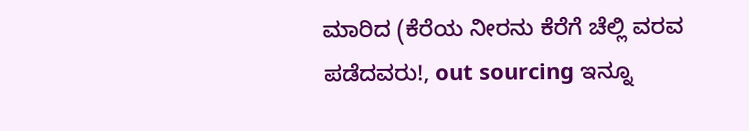ಮಾರಿದ (ಕೆರೆಯ ನೀರನು ಕೆರೆಗೆ ಚೆಲ್ಲಿ ವರವ ಪಡೆದವರು!, out sourcing ಇನ್ನೂ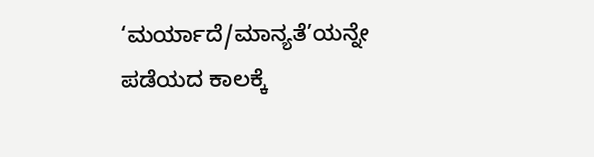‘ಮರ್ಯಾದೆ/ಮಾನ್ಯತೆ’ಯನ್ನೇ ಪಡೆಯದ ಕಾಲಕ್ಕೆ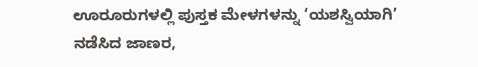ಊರೂರುಗಳಲ್ಲಿ ಪುಸ್ತಕ ಮೇಳಗಳನ್ನು ‘ಯಶಸ್ವಿಯಾಗಿ’ ನಡೆಸಿದ ಜಾಣರ,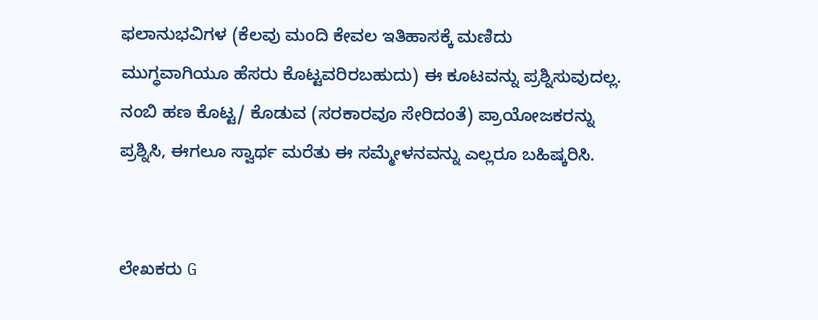ಫಲಾನುಭವಿಗಳ (ಕೆಲವು ಮಂದಿ ಕೇವಲ ಇತಿಹಾಸಕ್ಕೆ ಮಣಿದು ಮುಗ್ಧವಾಗಿಯೂ ಹೆಸರು ಕೊಟ್ಟವರಿರಬಹುದು) ಈ ಕೂಟವನ್ನು ಪ್ರಶ್ನಿಸುವುದಲ್ಲ.
ನಂಬಿ ಹಣ ಕೊಟ್ಟ/ ಕೊಡುವ (ಸರಕಾರವೂ ಸೇರಿದಂತೆ) ಪ್ರಾಯೋಜಕರನ್ನು ಪ್ರಶ್ನಿಸಿ, ಈಗಲೂ ಸ್ವಾರ್ಥ ಮರೆತು ಈ ಸಮ್ಮೇಳನವನ್ನು ಎಲ್ಲರೂ ಬಹಿಷ್ಕರಿಸಿ.


ಲೇಖಕರು G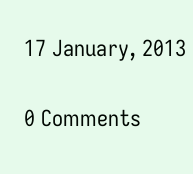17 January, 2013

0 Comments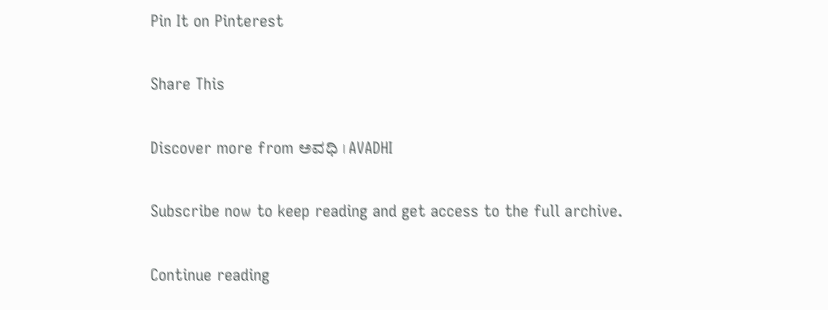Pin It on Pinterest

Share This

Discover more from ಅವಧಿ । AVADHI

Subscribe now to keep reading and get access to the full archive.

Continue reading